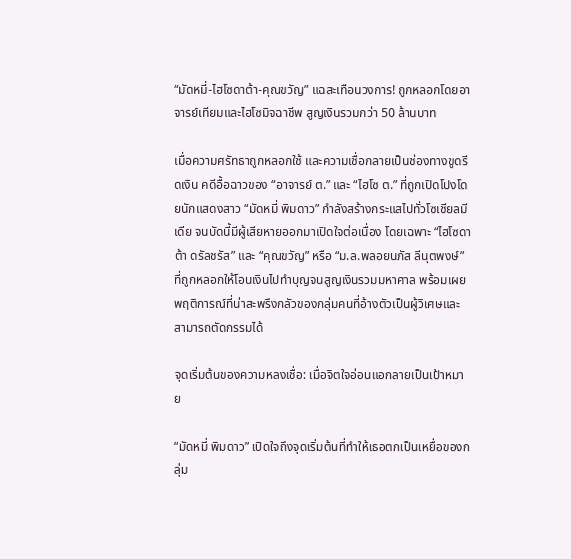“มัดหมี่-ไฮโซดาต้า-คุณขวัญ” แฉสะเทือนวงการ! ถูกหลอกโดยอาจารย์เทียมและไฮโซมิจฉาชีพ สูญเงินรวมกว่า 50 ล้านบาท

เมื่อความศรัทธาถูกหลอกใช้ และความเชื่อกลายเป็นช่องทางขูดรีดเงิน คดีอื้อฉาวของ “อาจารย์ ต.” และ “ไฮโซ ต.” ที่ถูกเปิดโปงโดยนักแสดงสาว “มัดหมี่ พิมดาว” กำลังสร้างกระแสไปทั่วโซเชียลมีเดีย จนบัดนี้มีผู้เสียหายออกมาเปิดใจต่อเนื่อง โดยเฉพาะ “ไฮโซดาต้า ดรัลชรัส” และ “คุณขวัญ” หรือ “ม.ล.พลอยนภัส ลีนุตพงษ์” ที่ถูกหลอกให้โอนเงินไปทำบุญจนสูญเงินรวมมหาศาล พร้อมเผยพฤติการณ์ที่น่าสะพรึงกลัวของกลุ่มคนที่อ้างตัวเป็นผู้วิเศษและสามารถตัดกรรมได้

จุดเริ่มต้นของความหลงเชื่อ: เมื่อจิตใจอ่อนแอกลายเป็นเป้าหมาย

“มัดหมี่ พิมดาว” เปิดใจถึงจุดเริ่มต้นที่ทำให้เธอตกเป็นเหยื่อของกลุ่ม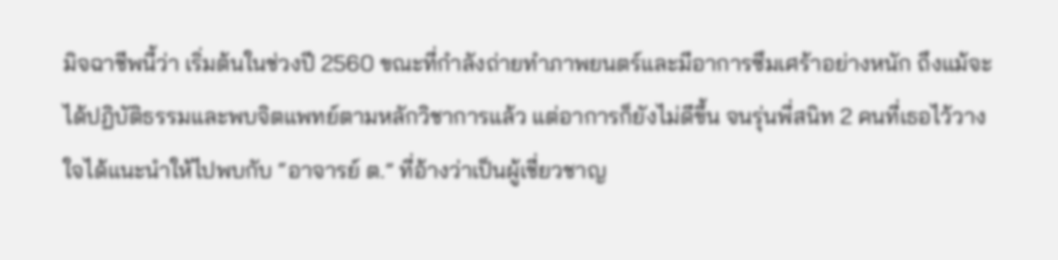มิจฉาชีพนี้ว่า เริ่มต้นในช่วงปี 2560 ขณะที่กำลังถ่ายทำภาพยนตร์และมีอาการซึมเศร้าอย่างหนัก ถึงแม้จะได้ปฏิบัติธรรมและพบจิตแพทย์ตามหลักวิชาการแล้ว แต่อาการก็ยังไม่ดีขึ้น จนรุ่นพี่สนิท 2 คนที่เธอไว้วางใจได้แนะนำให้ไปพบกับ “อาจารย์ ต.” ที่อ้างว่าเป็นผู้เชี่ยวชาญ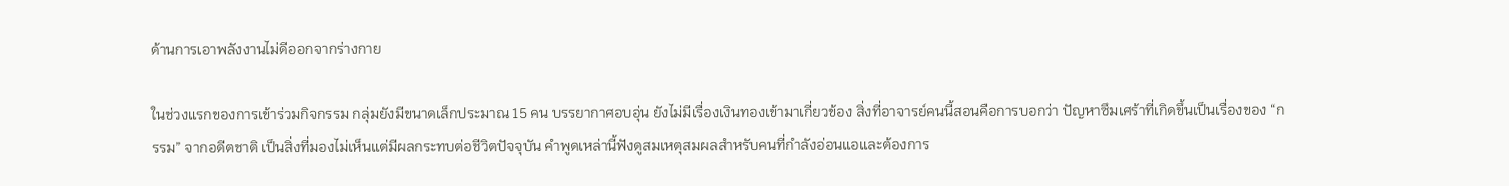ด้านการเอาพลังงานไม่ดีออกจากร่างกาย

ในช่วงแรกของการเข้าร่วมกิจกรรม กลุ่มยังมีขนาดเล็กประมาณ 15 คน บรรยากาศอบอุ่น ยังไม่มีเรื่องเงินทองเข้ามาเกี่ยวข้อง สิ่งที่อาจารย์คนนี้สอนคือการบอกว่า ปัญหาซึมเศร้าที่เกิดขึ้นเป็นเรื่องของ “กรรม” จากอดีตชาติ เป็นสิ่งที่มองไม่เห็นแต่มีผลกระทบต่อชีวิตปัจจุบัน คำพูดเหล่านี้ฟังดูสมเหตุสมผลสำหรับคนที่กำลังอ่อนแอและต้องการ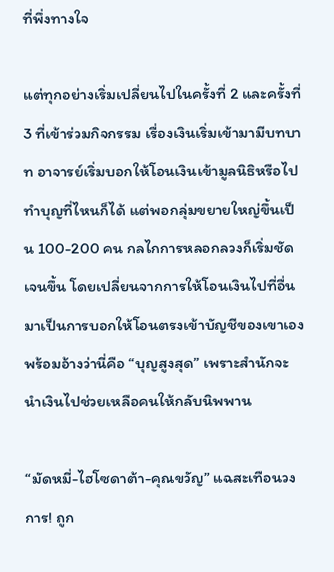ที่พึ่งทางใจ

แต่ทุกอย่างเริ่มเปลี่ยนไปในครั้งที่ 2 และครั้งที่ 3 ที่เข้าร่วมกิจกรรม เรื่องเงินเริ่มเข้ามามีบทบาท อาจารย์เริ่มบอกให้โอนเงินเข้ามูลนิธิหรือไปทำบุญที่ไหนก็ได้ แต่พอกลุ่มขยายใหญ่ขึ้นเป็น 100-200 คน กลไกการหลอกลวงก็เริ่มชัดเจนขึ้น โดยเปลี่ยนจากการให้โอนเงินไปที่อื่น มาเป็นการบอกให้โอนตรงเข้าบัญชีของเขาเอง พร้อมอ้างว่านี่คือ “บุญสูงสุด” เพราะสำนักจะนำเงินไปช่วยเหลือคนให้กลับนิพพาน

“มัดหมี่-ไฮโซดาต้า-คุณขวัญ” แฉสะเทือนวงการ! ถูก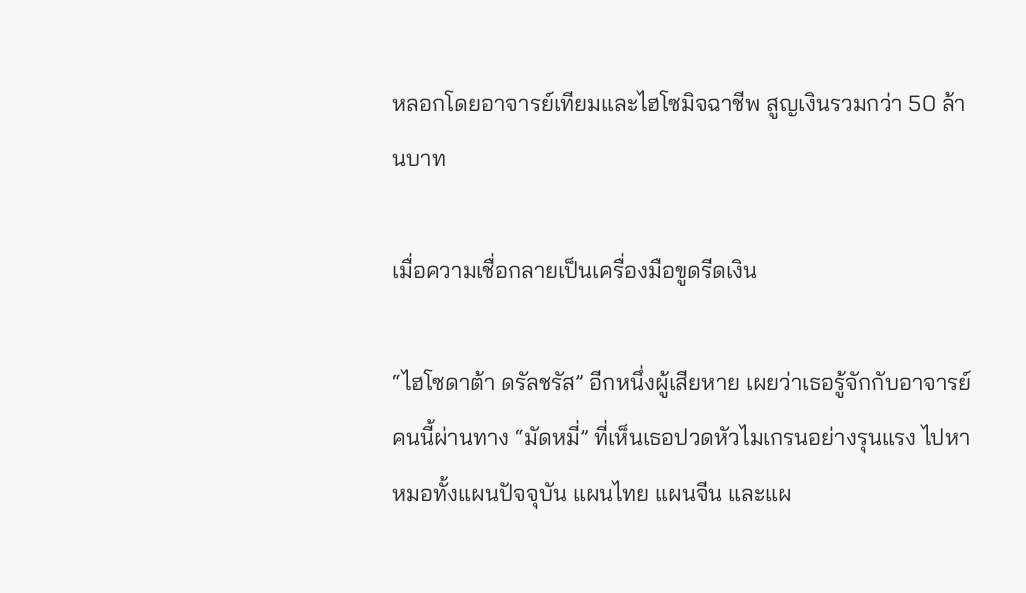หลอกโดยอาจารย์เทียมและไฮโซมิจฉาชีพ สูญเงินรวมกว่า 50 ล้านบาท

เมื่อความเชื่อกลายเป็นเครื่องมือขูดรีดเงิน

“ไฮโซดาต้า ดรัลชรัส” อีกหนึ่งผู้เสียหาย เผยว่าเธอรู้จักกับอาจารย์คนนี้ผ่านทาง “มัดหมี่” ที่เห็นเธอปวดหัวไมเกรนอย่างรุนแรง ไปหาหมอทั้งแผนปัจจุบัน แผนไทย แผนจีน และแผ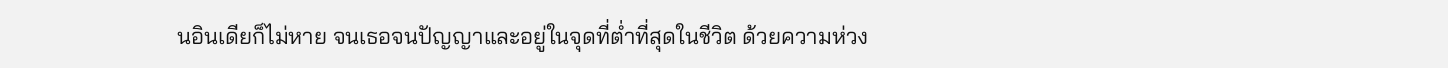นอินเดียก็ไม่หาย จนเธอจนปัญญาและอยู่ในจุดที่ต่ำที่สุดในชีวิต ด้วยความห่วง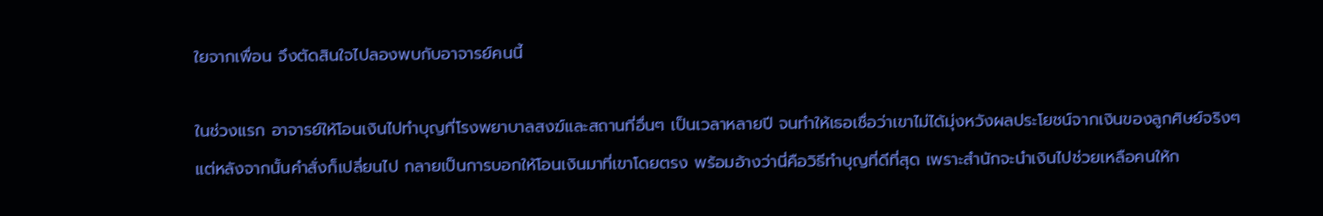ใยจากเพื่อน จึงตัดสินใจไปลองพบกับอาจารย์คนนี้

ในช่วงแรก อาจารย์ให้โอนเงินไปทำบุญที่โรงพยาบาลสงฆ์และสถานที่อื่นๆ เป็นเวลาหลายปี จนทำให้เธอเชื่อว่าเขาไม่ได้มุ่งหวังผลประโยชน์จากเงินของลูกศิษย์จริงๆ แต่หลังจากนั้นคำสั่งก็เปลี่ยนไป กลายเป็นการบอกให้โอนเงินมาที่เขาโดยตรง พร้อมอ้างว่านี่คือวิธีทำบุญที่ดีที่สุด เพราะสำนักจะนำเงินไปช่วยเหลือคนให้ก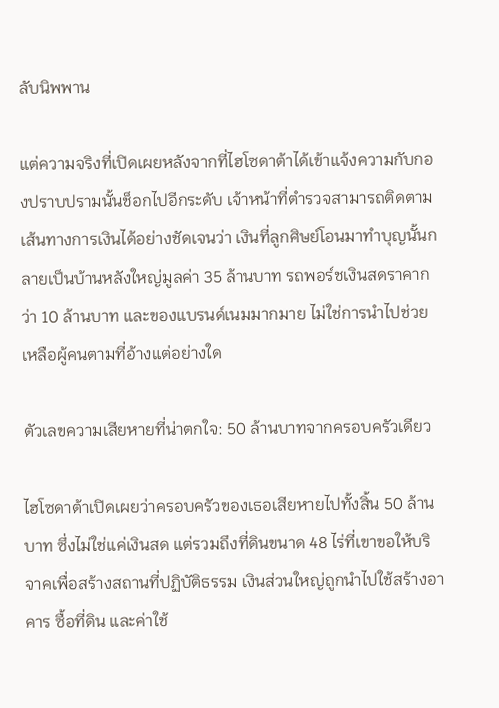ลับนิพพาน

แต่ความจริงที่เปิดเผยหลังจากที่ไฮโซดาต้าได้เข้าแจ้งความกับกองปราบปรามนั้นช็อกไปอีกระดับ เจ้าหน้าที่ตำรวจสามารถติดตามเส้นทางการเงินได้อย่างชัดเจนว่า เงินที่ลูกศิษย์โอนมาทำบุญนั้นกลายเป็นบ้านหลังใหญ่มูลค่า 35 ล้านบาท รถพอร์ชเงินสดราคากว่า 10 ล้านบาท และของแบรนด์เนมมากมาย ไม่ใช่การนำไปช่วยเหลือผู้คนตามที่อ้างแต่อย่างใด

ตัวเลขความเสียหายที่น่าตกใจ: 50 ล้านบาทจากครอบครัวเดียว

ไฮโซดาต้าเปิดเผยว่าครอบครัวของเธอเสียหายไปทั้งสิ้น 50 ล้านบาท ซึ่งไม่ใช่แค่เงินสด แต่รวมถึงที่ดินขนาด 48 ไร่ที่เขาขอให้บริจาคเพื่อสร้างสถานที่ปฏิบัติธรรม เงินส่วนใหญ่ถูกนำไปใช้สร้างอาคาร ซื้อที่ดิน และค่าใช้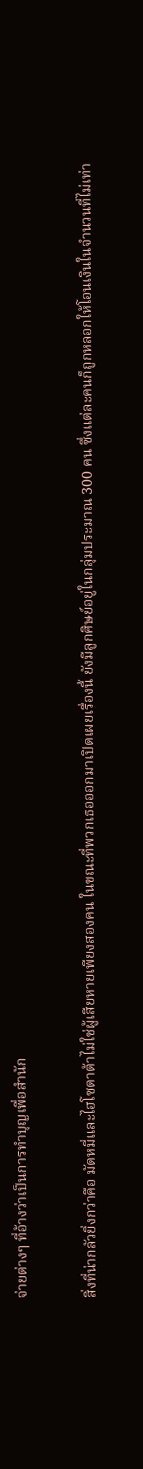จ่ายต่างๆ ที่อ้างว่าเป็นการทำบุญเพื่อสำนัก

สิ่งที่น่ากลัวยิ่งกว่าคือ มัดหมี่และไฮโซดาต้าไม่ใช่ผู้เสียหายเพียงสองคน ในขณะที่พวกเธอออกมาเปิดเผยเรื่องนี้ ยังมีลูกศิษย์อยู่ในกลุ่มประมาณ 300 คน ซึ่งแต่ละคนก็ถูกหลอกให้โอนเงินในจำนวนที่ไม่เท่า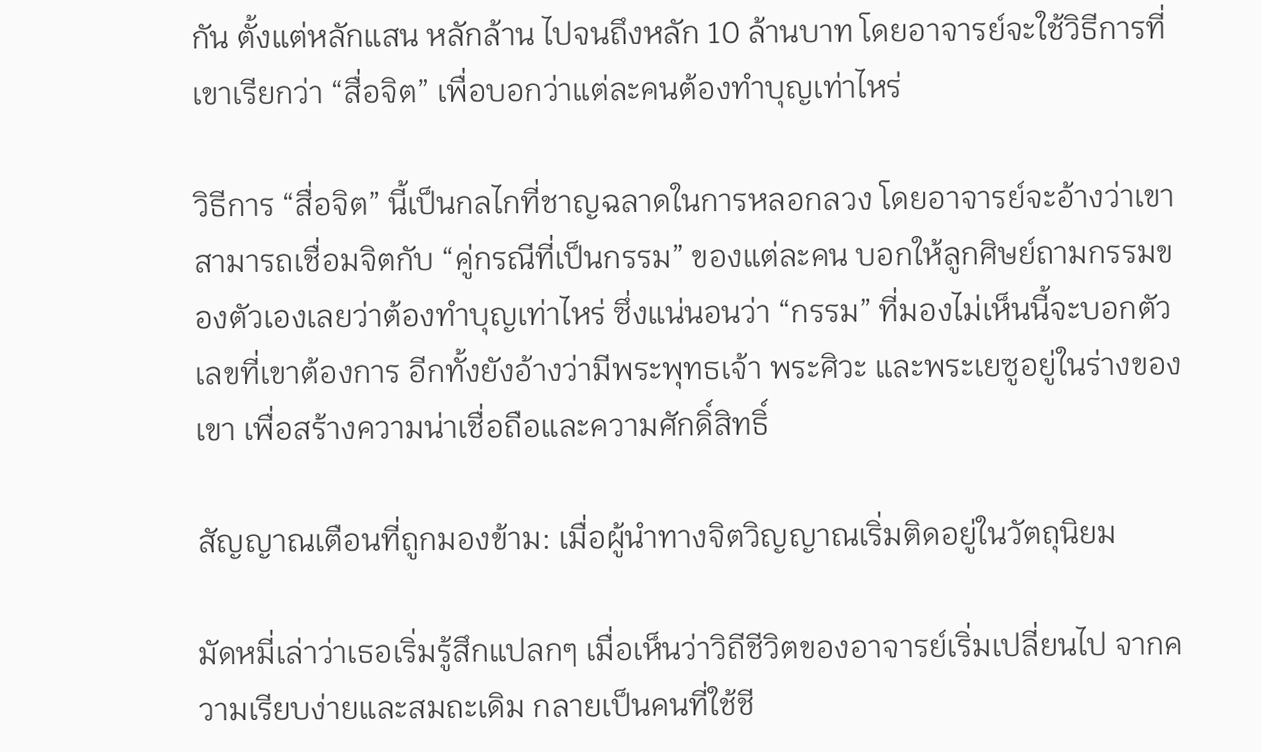กัน ตั้งแต่หลักแสน หลักล้าน ไปจนถึงหลัก 10 ล้านบาท โดยอาจารย์จะใช้วิธีการที่เขาเรียกว่า “สื่อจิต” เพื่อบอกว่าแต่ละคนต้องทำบุญเท่าไหร่

วิธีการ “สื่อจิต” นี้เป็นกลไกที่ชาญฉลาดในการหลอกลวง โดยอาจารย์จะอ้างว่าเขาสามารถเชื่อมจิตกับ “คู่กรณีที่เป็นกรรม” ของแต่ละคน บอกให้ลูกศิษย์ถามกรรมของตัวเองเลยว่าต้องทำบุญเท่าไหร่ ซึ่งแน่นอนว่า “กรรม” ที่มองไม่เห็นนี้จะบอกตัวเลขที่เขาต้องการ อีกทั้งยังอ้างว่ามีพระพุทธเจ้า พระศิวะ และพระเยซูอยู่ในร่างของเขา เพื่อสร้างความน่าเชื่อถือและความศักดิ์สิทธิ์

สัญญาณเตือนที่ถูกมองข้าม: เมื่อผู้นำทางจิตวิญญาณเริ่มติดอยู่ในวัตถุนิยม

มัดหมี่เล่าว่าเธอเริ่มรู้สึกแปลกๆ เมื่อเห็นว่าวิถีชีวิตของอาจารย์เริ่มเปลี่ยนไป จากความเรียบง่ายและสมถะเดิม กลายเป็นคนที่ใช้ชี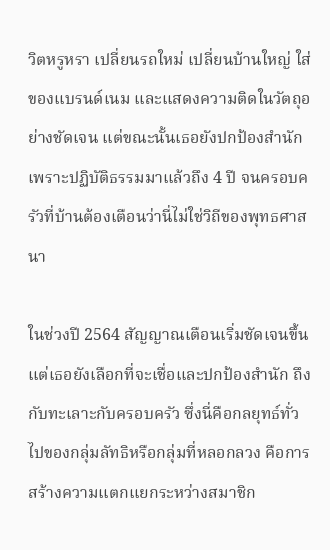วิตหรูหรา เปลี่ยนรถใหม่ เปลี่ยนบ้านใหญ่ ใส่ของแบรนด์เนม และแสดงความติดในวัตถุอย่างชัดเจน แต่ขณะนั้นเธอยังปกป้องสำนัก เพราะปฏิบัติธรรมมาแล้วถึง 4 ปี จนครอบครัวที่บ้านต้องเตือนว่านี่ไม่ใช่วิถีของพุทธศาสนา

ในช่วงปี 2564 สัญญาณเตือนเริ่มชัดเจนขึ้น แต่เธอยังเลือกที่จะเชื่อและปกป้องสำนัก ถึงกับทะเลาะกับครอบครัว ซึ่งนี่คือกลยุทธ์ทั่วไปของกลุ่มลัทธิหรือกลุ่มที่หลอกลวง คือการสร้างความแตกแยกระหว่างสมาชิก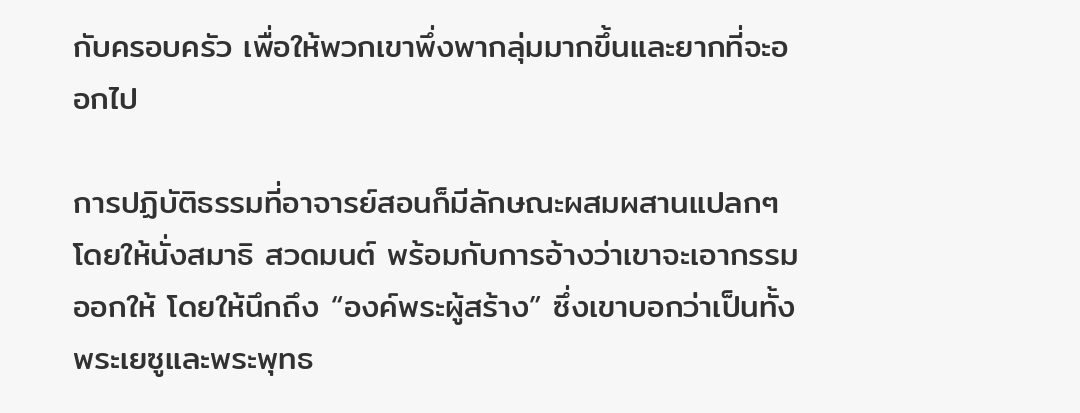กับครอบครัว เพื่อให้พวกเขาพึ่งพากลุ่มมากขึ้นและยากที่จะออกไป

การปฏิบัติธรรมที่อาจารย์สอนก็มีลักษณะผสมผสานแปลกๆ โดยให้นั่งสมาธิ สวดมนต์ พร้อมกับการอ้างว่าเขาจะเอากรรมออกให้ โดยให้นึกถึง “องค์พระผู้สร้าง” ซึ่งเขาบอกว่าเป็นทั้งพระเยซูและพระพุทธ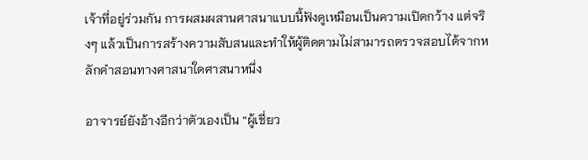เจ้าที่อยู่ร่วมกัน การผสมผสานศาสนาแบบนี้ฟังดูเหมือนเป็นความเปิดกว้าง แต่จริงๆ แล้วเป็นการสร้างความสับสนและทำให้ผู้ติดตามไม่สามารถตรวจสอบได้จากหลักคำสอนทางศาสนาใดศาสนาหนึ่ง

อาจารย์ยังอ้างอีกว่าตัวเองเป็น “ผู้เชี่ยว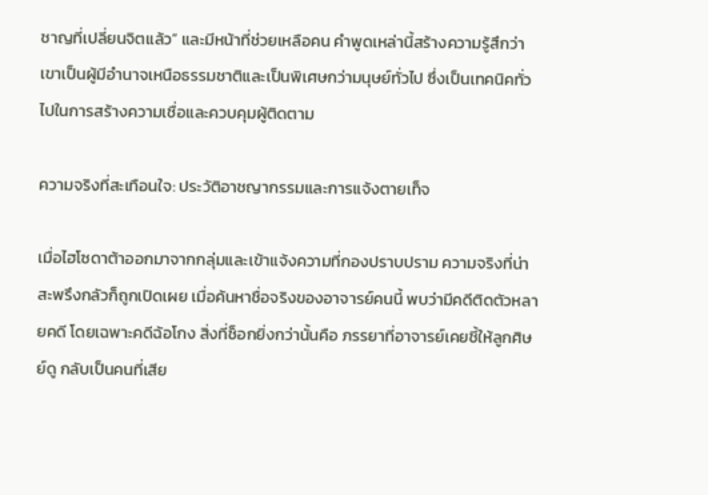ชาญที่เปลี่ยนจิตแล้ว” และมีหน้าที่ช่วยเหลือคน คำพูดเหล่านี้สร้างความรู้สึกว่าเขาเป็นผู้มีอำนาจเหนือธรรมชาติและเป็นพิเศษกว่ามนุษย์ทั่วไป ซึ่งเป็นเทคนิคทั่วไปในการสร้างความเชื่อและควบคุมผู้ติดตาม

ความจริงที่สะเทือนใจ: ประวัติอาชญากรรมและการแจ้งตายเท็จ

เมื่อไฮโซดาต้าออกมาจากกลุ่มและเข้าแจ้งความที่กองปราบปราม ความจริงที่น่าสะพรึงกลัวก็ถูกเปิดเผย เมื่อค้นหาชื่อจริงของอาจารย์คนนี้ พบว่ามีคดีติดตัวหลายคดี โดยเฉพาะคดีฉ้อโกง สิ่งที่ช็อกยิ่งกว่านั้นคือ ภรรยาที่อาจารย์เคยชี้ให้ลูกศิษย์ดู กลับเป็นคนที่เสีย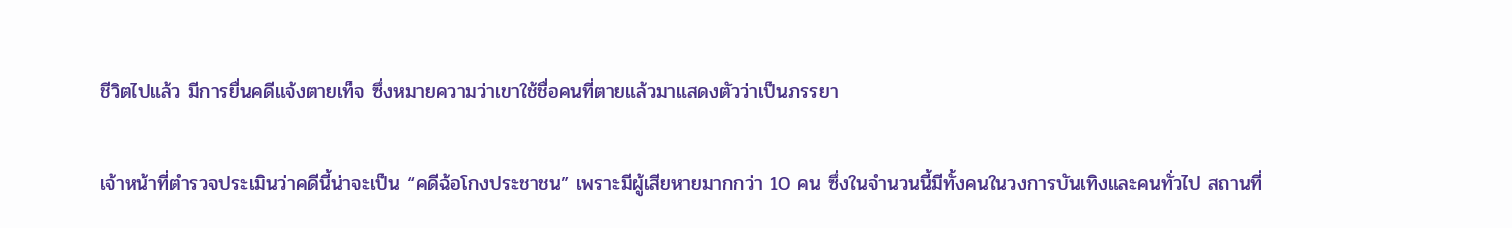ชีวิตไปแล้ว มีการยื่นคดีแจ้งตายเท็จ ซึ่งหมายความว่าเขาใช้ชื่อคนที่ตายแล้วมาแสดงตัวว่าเป็นภรรยา

เจ้าหน้าที่ตำรวจประเมินว่าคดีนี้น่าจะเป็น “คดีฉ้อโกงประชาชน” เพราะมีผู้เสียหายมากกว่า 10 คน ซึ่งในจำนวนนี้มีทั้งคนในวงการบันเทิงและคนทั่วไป สถานที่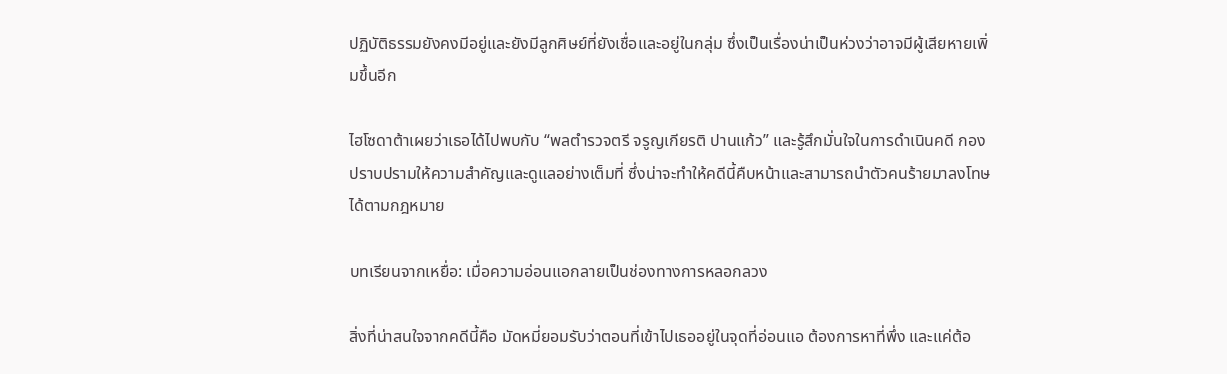ปฏิบัติธรรมยังคงมีอยู่และยังมีลูกศิษย์ที่ยังเชื่อและอยู่ในกลุ่ม ซึ่งเป็นเรื่องน่าเป็นห่วงว่าอาจมีผู้เสียหายเพิ่มขึ้นอีก

ไฮโซดาต้าเผยว่าเธอได้ไปพบกับ “พลตำรวจตรี จรูญเกียรติ ปานแก้ว” และรู้สึกมั่นใจในการดำเนินคดี กองปราบปรามให้ความสำคัญและดูแลอย่างเต็มที่ ซึ่งน่าจะทำให้คดีนี้คืบหน้าและสามารถนำตัวคนร้ายมาลงโทษได้ตามกฎหมาย

บทเรียนจากเหยื่อ: เมื่อความอ่อนแอกลายเป็นช่องทางการหลอกลวง

สิ่งที่น่าสนใจจากคดีนี้คือ มัดหมี่ยอมรับว่าตอนที่เข้าไปเธออยู่ในจุดที่อ่อนแอ ต้องการหาที่พึ่ง และแค่ต้อ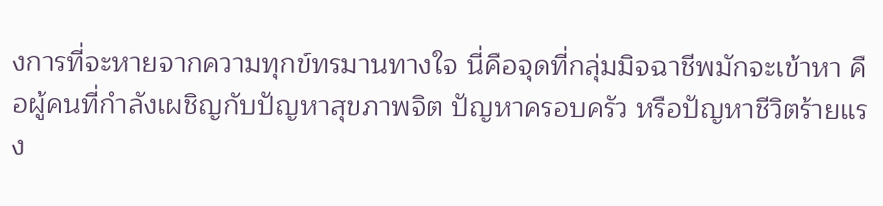งการที่จะหายจากความทุกข์ทรมานทางใจ นี่คือจุดที่กลุ่มมิจฉาชีพมักจะเข้าหา คือผู้คนที่กำลังเผชิญกับปัญหาสุขภาพจิต ปัญหาครอบครัว หรือปัญหาชีวิตร้ายแรง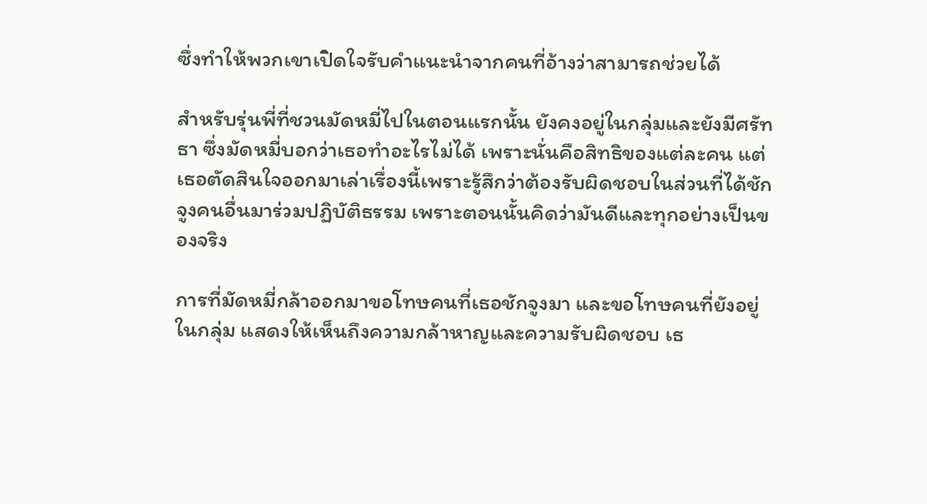ซึ่งทำให้พวกเขาเปิดใจรับคำแนะนำจากคนที่อ้างว่าสามารถช่วยได้

สำหรับรุ่นพี่ที่ชวนมัดหมี่ไปในตอนแรกนั้น ยังคงอยู่ในกลุ่มและยังมีศรัทธา ซึ่งมัดหมี่บอกว่าเธอทำอะไรไม่ได้ เพราะนั่นคือสิทธิของแต่ละคน แต่เธอตัดสินใจออกมาเล่าเรื่องนี้เพราะรู้สึกว่าต้องรับผิดชอบในส่วนที่ได้ชักจูงคนอื่นมาร่วมปฏิบัติธรรม เพราะตอนนั้นคิดว่ามันดีและทุกอย่างเป็นของจริง

การที่มัดหมี่กล้าออกมาขอโทษคนที่เธอชักจูงมา และขอโทษคนที่ยังอยู่ในกลุ่ม แสดงให้เห็นถึงความกล้าหาญและความรับผิดชอบ เธ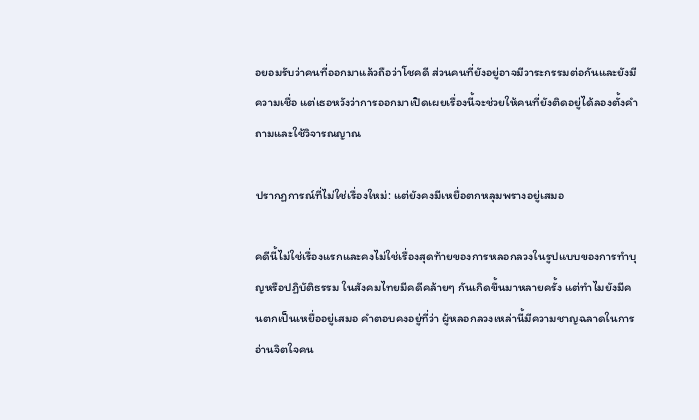อยอมรับว่าคนที่ออกมาแล้วถือว่าโชคดี ส่วนคนที่ยังอยู่อาจมีวาระกรรมต่อกันและยังมีความเชื่อ แต่เธอหวังว่าการออกมาเปิดเผยเรื่องนี้จะช่วยให้คนที่ยังติดอยู่ได้ลองตั้งคำถามและใช้วิจารณญาณ

ปรากฏการณ์ที่ไม่ใช่เรื่องใหม่: แต่ยังคงมีเหยื่อตกหลุมพรางอยู่เสมอ

คดีนี้ไม่ใช่เรื่องแรกและคงไม่ใช่เรื่องสุดท้ายของการหลอกลวงในรูปแบบของการทำบุญหรือปฏิบัติธรรม ในสังคมไทยมีคดีคล้ายๆ กันเกิดขึ้นมาหลายครั้ง แต่ทำไมยังมีคนตกเป็นเหยื่ออยู่เสมอ คำตอบคงอยู่ที่ว่า ผู้หลอกลวงเหล่านี้มีความชาญฉลาดในการอ่านจิตใจคน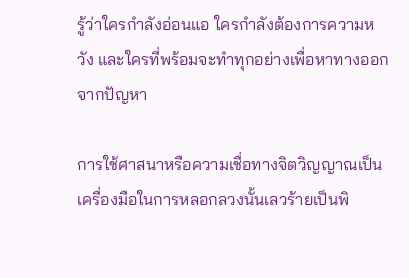รู้ว่าใครกำลังอ่อนแอ ใครกำลังต้องการความหวัง และใครที่พร้อมจะทำทุกอย่างเพื่อหาทางออกจากปัญหา

การใช้ศาสนาหรือความเชื่อทางจิตวิญญาณเป็นเครื่องมือในการหลอกลวงนั้นเลวร้ายเป็นพิ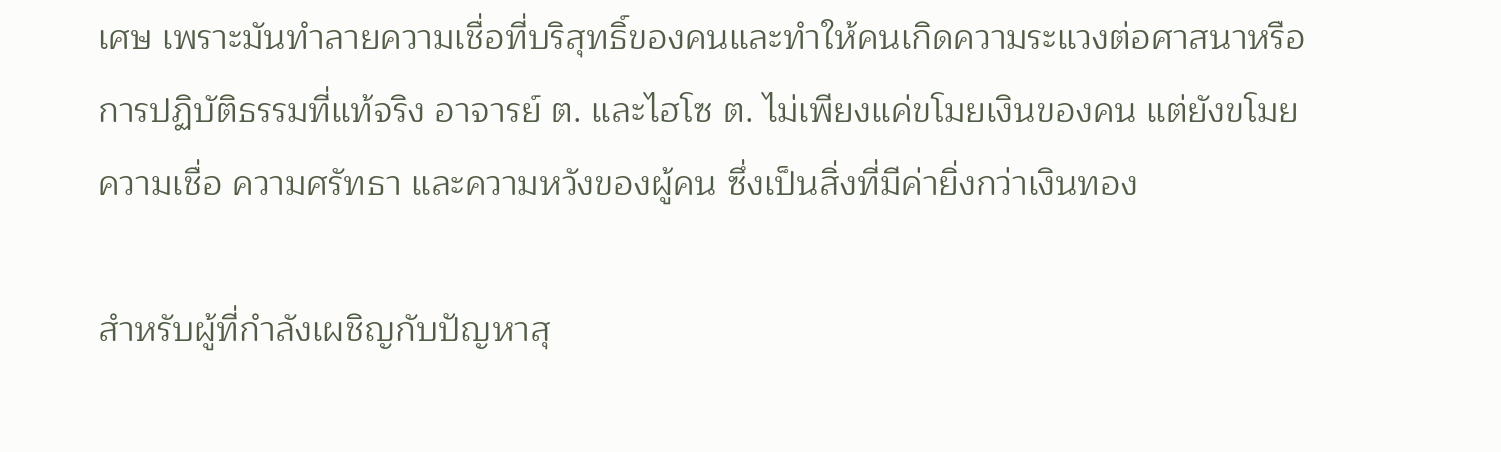เศษ เพราะมันทำลายความเชื่อที่บริสุทธิ์ของคนและทำให้คนเกิดความระแวงต่อศาสนาหรือการปฏิบัติธรรมที่แท้จริง อาจารย์ ต. และไฮโซ ต. ไม่เพียงแค่ขโมยเงินของคน แต่ยังขโมยความเชื่อ ความศรัทธา และความหวังของผู้คน ซึ่งเป็นสิ่งที่มีค่ายิ่งกว่าเงินทอง

สำหรับผู้ที่กำลังเผชิญกับปัญหาสุ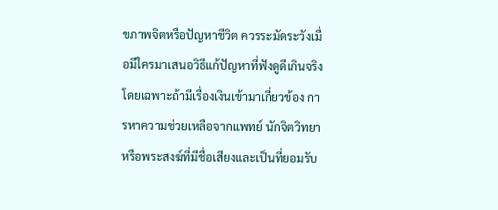ขภาพจิตหรือปัญหาชีวิต ควรระมัดระวังเมื่อมีใครมาเสนอวิธีแก้ปัญหาที่ฟังดูดีเกินจริง โดยเฉพาะถ้ามีเรื่องเงินเข้ามาเกี่ยวข้อง การหาความช่วยเหลือจากแพทย์ นักจิตวิทยา หรือพระสงฆ์ที่มีชื่อเสียงและเป็นที่ยอมรับ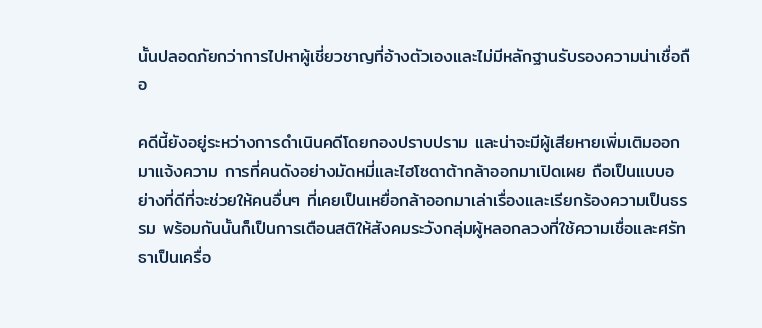นั้นปลอดภัยกว่าการไปหาผู้เชี่ยวชาญที่อ้างตัวเองและไม่มีหลักฐานรับรองความน่าเชื่อถือ

คดีนี้ยังอยู่ระหว่างการดำเนินคดีโดยกองปราบปราม และน่าจะมีผู้เสียหายเพิ่มเติมออกมาแจ้งความ การที่คนดังอย่างมัดหมี่และไฮโซดาต้ากล้าออกมาเปิดเผย ถือเป็นแบบอย่างที่ดีที่จะช่วยให้คนอื่นๆ ที่เคยเป็นเหยื่อกล้าออกมาเล่าเรื่องและเรียกร้องความเป็นธรรม พร้อมกันนั้นก็เป็นการเตือนสติให้สังคมระวังกลุ่มผู้หลอกลวงที่ใช้ความเชื่อและศรัทธาเป็นเครื่อ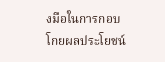งมือในการกอบโกยผลประโยชน์